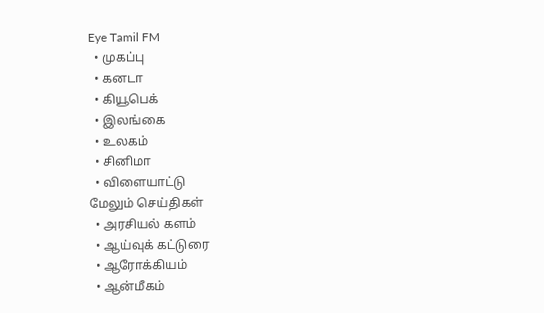Eye Tamil FM
  • முகப்பு
  • கனடா
  • கியூபெக்
  • இலங்கை
  • உலகம்
  • சினிமா
  • விளையாட்டு
மேலும் செய்திகள்
  • அரசியல் களம்
  • ஆய்வுக் கட்டுரை
  • ஆரோக்கியம்
  • ஆன்மீகம்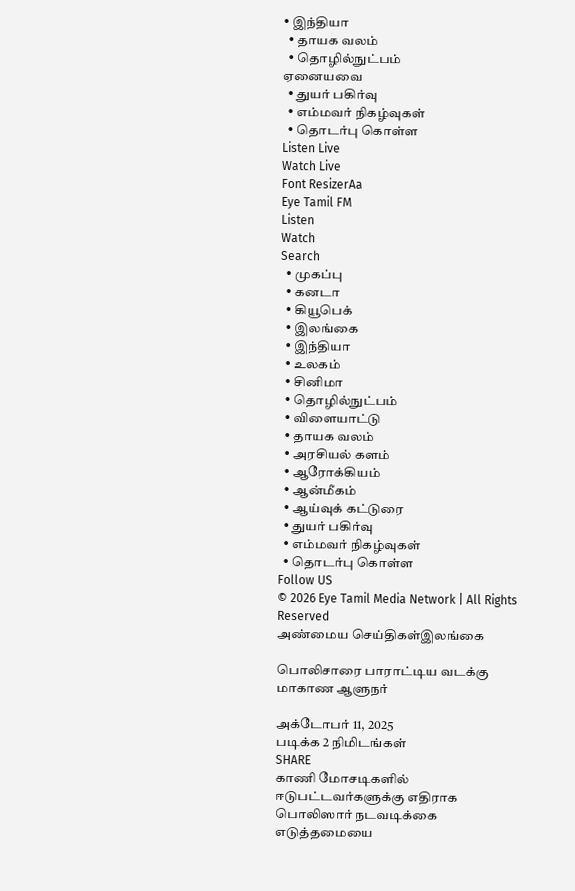• இந்தியா
  • தாயக வலம்
  • தொழில்நுட்பம்
ஏனையவை
  • துயர் பகிர்வு
  • எம்மவர் நிகழ்வுகள்
  • தொடர்பு கொள்ள
Listen Live
Watch Live
Font ResizerAa
Eye Tamil FM
Listen
Watch
Search
  • முகப்பு
  • கனடா
  • கியூபெக்
  • இலங்கை
  • இந்தியா
  • உலகம்
  • சினிமா
  • தொழில்நுட்பம்
  • விளையாட்டு
  • தாயக வலம்
  • அரசியல் களம்
  • ஆரோக்கியம்
  • ஆன்மீகம்
  • ஆய்வுக் கட்டுரை
  • துயர் பகிர்வு
  • எம்மவர் நிகழ்வுகள்
  • தொடர்பு கொள்ள
Follow US
© 2026 Eye Tamil Media Network | All Rights Reserved
அண்மைய செய்திகள்இலங்கை

பொலிசாரை பாராட்டிய வடக்கு மாகாண ஆளுநர்

அக்டோபர் 11, 2025
படிக்க 2 நிமிடங்கள்
SHARE
காணி மோசடிகளில் ஈடுபட்டவர்களுக்கு எதிராக பொலிஸார் நடவடிக்கை எடுத்தமையை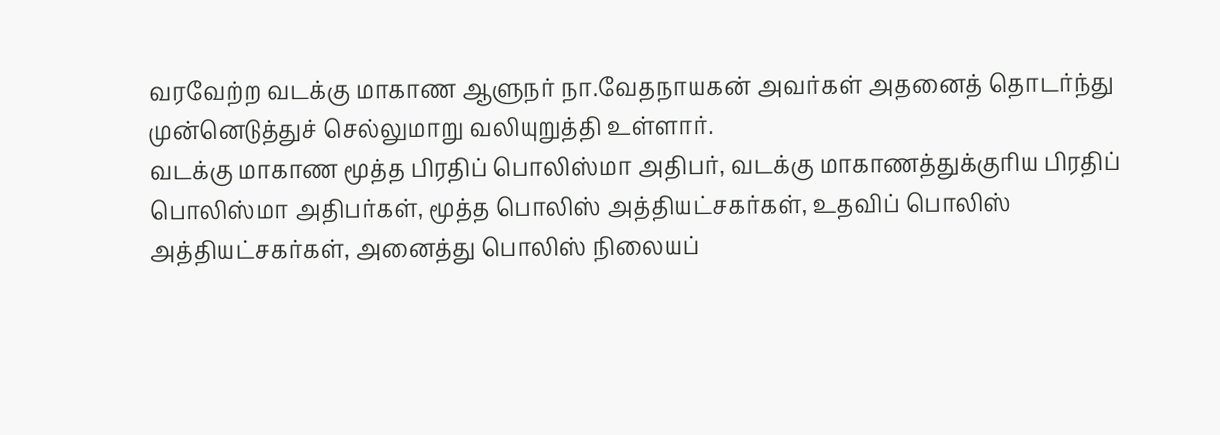வரவேற்ற வடக்கு மாகாண ஆளுநர் நா.வேதநாயகன் அவர்கள் அதனைத் தொடர்ந்து முன்னெடுத்துச் செல்லுமாறு வலியுறுத்தி உள்ளார்.
வடக்கு மாகாண மூத்த பிரதிப் பொலிஸ்மா அதிபர், வடக்கு மாகாணத்துக்குரிய பிரதிப் பொலிஸ்மா அதிபர்கள், மூத்த பொலிஸ் அத்தியட்சகர்கள், உதவிப் பொலிஸ் அத்தியட்சகர்கள், அனைத்து பொலிஸ் நிலையப்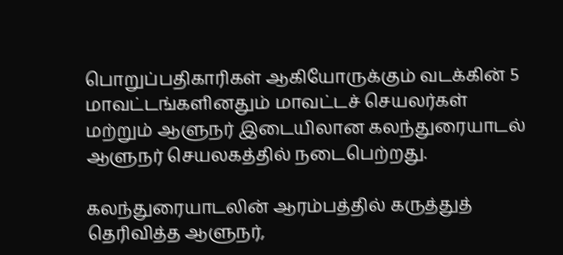பொறுப்பதிகாரிகள் ஆகியோருக்கும் வடக்கின் 5 மாவட்டங்களினதும் மாவட்டச் செயலர்கள் மற்றும் ஆளுநர் இடையிலான கலந்துரையாடல் ஆளுநர் செயலகத்தில் நடைபெற்றது.

கலந்துரையாடலின் ஆரம்பத்தில் கருத்துத் தெரிவித்த ஆளுநர்,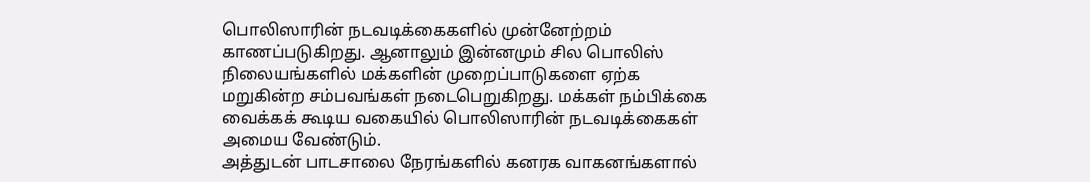பொலிஸாரின் நடவடிக்கைகளில் முன்னேற்றம் காணப்படுகிறது. ஆனாலும் இன்னமும் சில பொலிஸ் நிலையங்களில் மக்களின் முறைப்பாடுகளை ஏற்க மறுகின்ற சம்பவங்கள் நடைபெறுகிறது. மக்கள் நம்பிக்கை வைக்கக் கூடிய வகையில் பொலிஸாரின் நடவடிக்கைகள் அமைய வேண்டும்.
அத்துடன் பாடசாலை நேரங்களில் கனரக வாகனங்களால்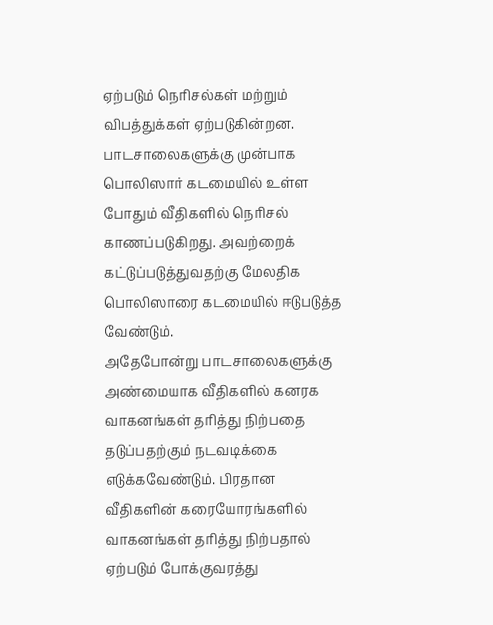ஏற்படும் நெரிசல்கள் மற்றும் விபத்துக்கள் ஏற்படுகின்றன. பாடசாலைகளுக்கு முன்பாக பொலிஸார் கடமையில் உள்ள போதும் வீதிகளில் நெரிசல் காணப்படுகிறது. அவற்றைக் கட்டுப்படுத்துவதற்கு மேலதிக பொலிஸாரை கடமையில் ஈடுபடுத்த வேண்டும்.
அதேபோன்று பாடசாலைகளுக்கு அண்மையாக வீதிகளில் கனரக வாகனங்கள் தரித்து நிற்பதை தடுப்பதற்கும் நடவடிக்கை எடுக்கவேண்டும். பிரதான வீதிகளின் கரையோரங்களில் வாகனங்கள் தரித்து நிற்பதால் ஏற்படும் போக்குவரத்து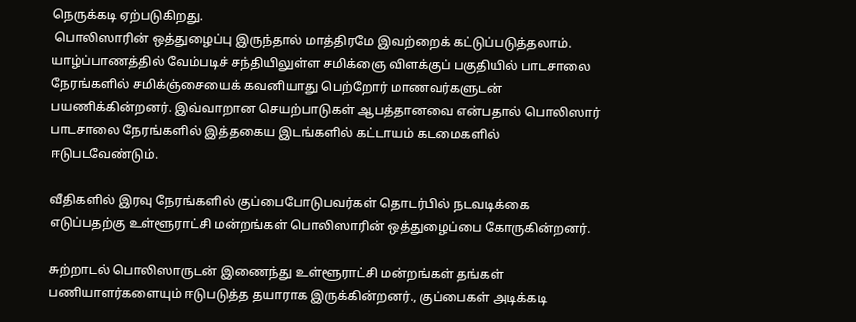நெருக்கடி ஏற்படுகிறது.
 பொலிஸாரின் ஒத்துழைப்பு இருந்தால் மாத்திரமே இவற்றைக் கட்டுப்படுத்தலாம்.
யாழ்ப்பாணத்தில் வேம்படிச் சந்தியிலுள்ள சமிக்ஞை விளக்குப் பகுதியில் பாடசாலை நேரங்களில் சமிக்ஞ்சையைக் கவனியாது பெற்றோர் மாணவர்களுடன் பயணிக்கின்றனர். இவ்வாறான செயற்பாடுகள் ஆபத்தானவை என்பதால் பொலிஸார் பாடசாலை நேரங்களில் இத்தகைய இடங்களில் கட்டாயம் கடமைகளில் ஈடுபடவேண்டும்.

வீதிகளில் இரவு நேரங்களில் குப்பைபோடுபவர்கள் தொடர்பில் நடவடிக்கை எடுப்பதற்கு உள்ளூராட்சி மன்றங்கள் பொலிஸாரின் ஒத்துழைப்பை கோருகின்றனர்.

சுற்றாடல் பொலிஸாருடன் இணைந்து உள்ளூராட்சி மன்றங்கள் தங்கள் பணியாளர்களையும் ஈடுபடுத்த தயாராக இருக்கின்றனர்., குப்பைகள் அடிக்கடி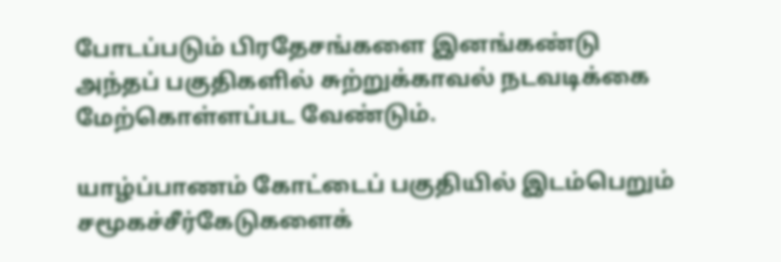போடப்படும் பிரதேசங்களை இனங்கண்டு அந்தப் பகுதிகளில் சுற்றுக்காவல் நடவடிக்கை மேற்கொள்ளப்பட வேண்டும்.

யாழ்ப்பாணம் கோட்டைப் பகுதியில் இடம்பெறும் சமூகச்சீர்கேடுகளைக்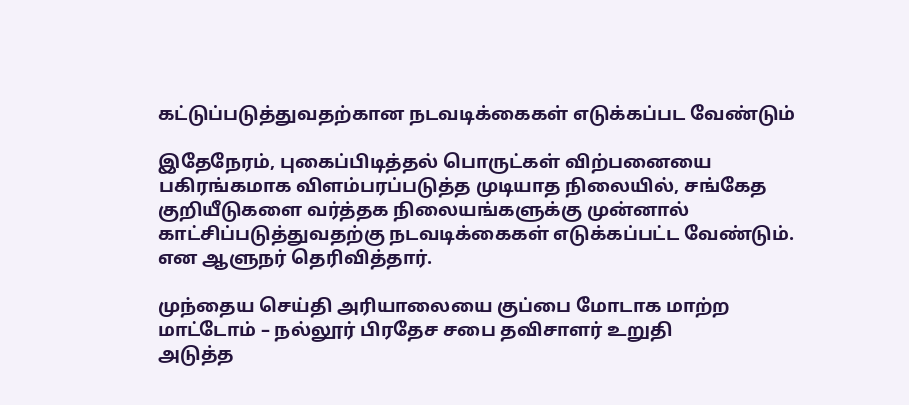கட்டுப்படுத்துவதற்கான நடவடிக்கைகள் எடுக்கப்பட வேண்டும்

இதேநேரம், புகைப்பிடித்தல் பொருட்கள் விற்பனையை பகிரங்கமாக விளம்பரப்படுத்த முடியாத நிலையில், சங்கேத குறியீடுகளை வர்த்தக நிலையங்களுக்கு முன்னால் காட்சிப்படுத்துவதற்கு நடவடிக்கைகள் எடுக்கப்பட்ட வேண்டும். என ஆளுநர் தெரிவித்தார்.

முந்தைய செய்தி அரியாலையை குப்பை மோடாக மாற்ற மாட்டோம் – நல்லூர் பிரதேச சபை தவிசாளர் உறுதி
அடுத்த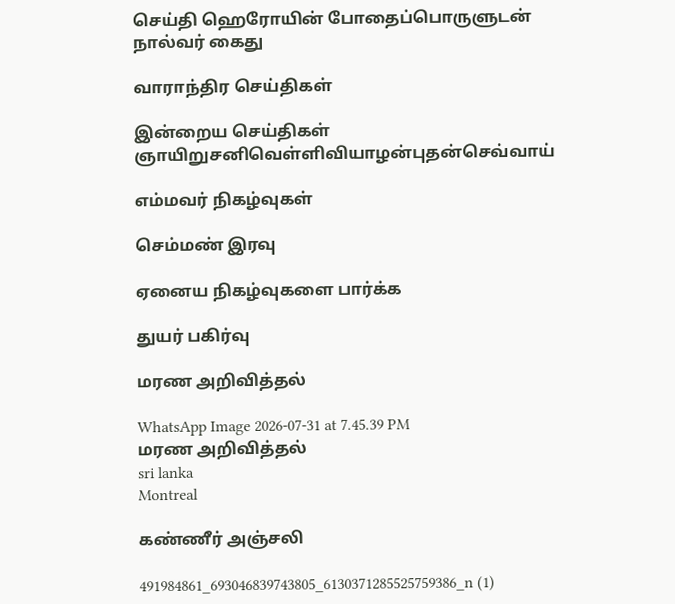செய்தி ஹெரோயின் போதைப்பொருளுடன் நால்வர் கைது

வாராந்திர செய்திகள்

இன்றைய செய்திகள்
ஞாயிறுசனிவெள்ளிவியாழன்புதன்செவ்வாய்

எம்மவர் நிகழ்வுகள்

செம்மண் இரவு

ஏனைய நிகழ்வுகளை பார்க்க

துயர் பகிர்வு

மரண அறிவித்தல்

WhatsApp Image 2026-07-31 at 7.45.39 PM
மரண அறிவித்தல்
sri lanka
Montreal

கண்ணீர் அஞ்சலி

491984861_693046839743805_6130371285525759386_n (1)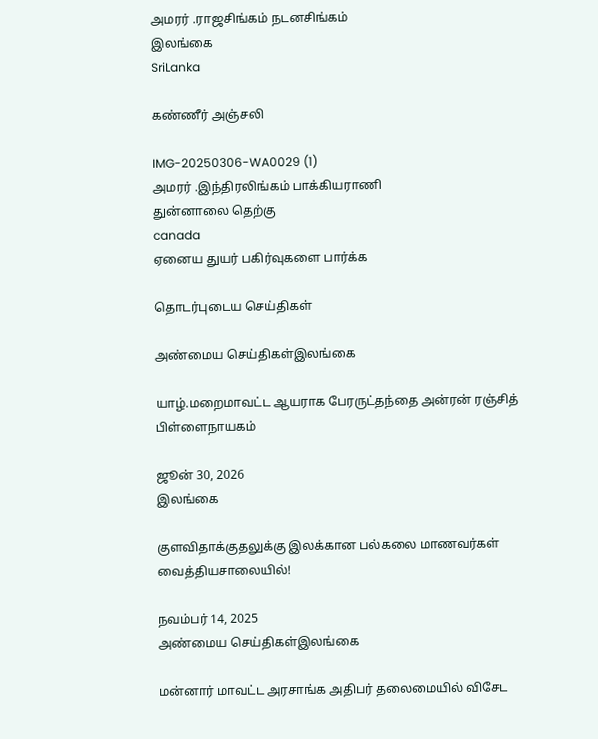அமரர் .ராஜசிங்கம் நடனசிங்கம்
இலங்கை
SriLanka

கண்ணீர் அஞ்சலி

IMG-20250306-WA0029 (1)
அமரர் .இந்திரலிங்கம் பாக்கியராணி
துன்னாலை தெற்கு
canada
ஏனைய துயர் பகிர்வுகளை பார்க்க

தொடர்புடைய செய்திகள்

அண்மைய செய்திகள்இலங்கை

யாழ்.மறைமாவட்ட ஆயராக பேரருட்தந்தை அன்ரன் ரஞ்சித் பிள்ளைநாயகம்

ஜூன் 30, 2026
இலங்கை

குளவிதாக்குதலுக்கு இலக்கான பல்கலை மாணவர்கள் வைத்தியசாலையில்!

நவம்பர் 14, 2025
அண்மைய செய்திகள்இலங்கை

மன்னார் மாவட்ட அரசாங்க அதிபர் தலைமையில் விசேட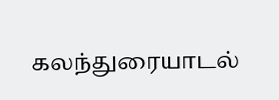கலந்துரையாடல்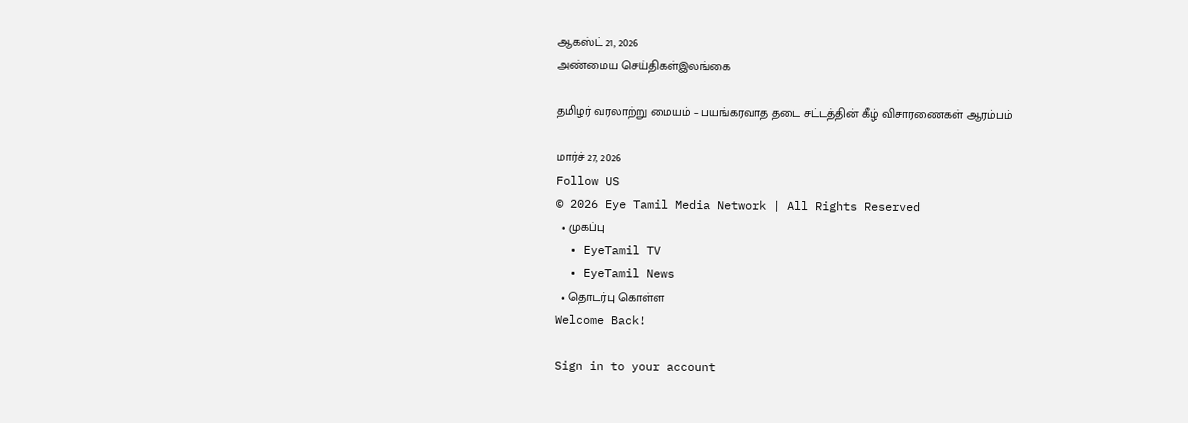ஆகஸ்ட் 21, 2026
அண்மைய செய்திகள்இலங்கை

தமிழர் வரலாற்று மையம் – பயங்கரவாத தடை சட்டத்தின் கீழ் விசாரணைகள் ஆரம்பம்

மார்ச் 27, 2026
Follow US
© 2026 Eye Tamil Media Network | All Rights Reserved
  • முகப்பு
  • EyeTamil TV
  • EyeTamil News
  • தொடர்பு கொள்ள
Welcome Back!

Sign in to your account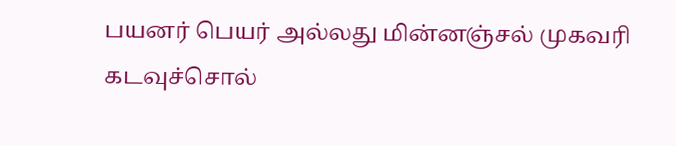பயனர் பெயர் அல்லது மின்னஞ்சல் முகவரி
கடவுச்சொல்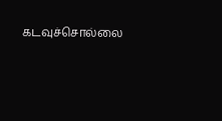கடவுச்சொல்லை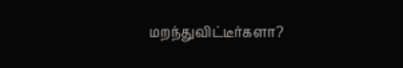மறந்துவிட்டீர்களா?